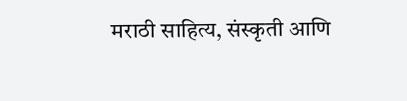मराठी साहित्य, संस्कृती आणि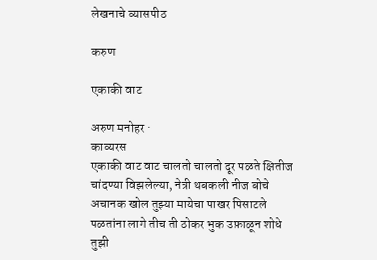लेखनाचे व्यासपीठ

करुण

एकाकी वाट

अरुण मनोहर ·
काव्यरस
एकाकी वाट वाट चालतो चालतो दूर पळते क्षितीज चांदण्या विझलेल्या, नेत्री थबकली नीज बोचे अचानक खोल तुझ्या मायेचा पाखर पिसाटले पळतांना लागे तीच ती ठोकर भुक उफ़ाळून शोधे तुझी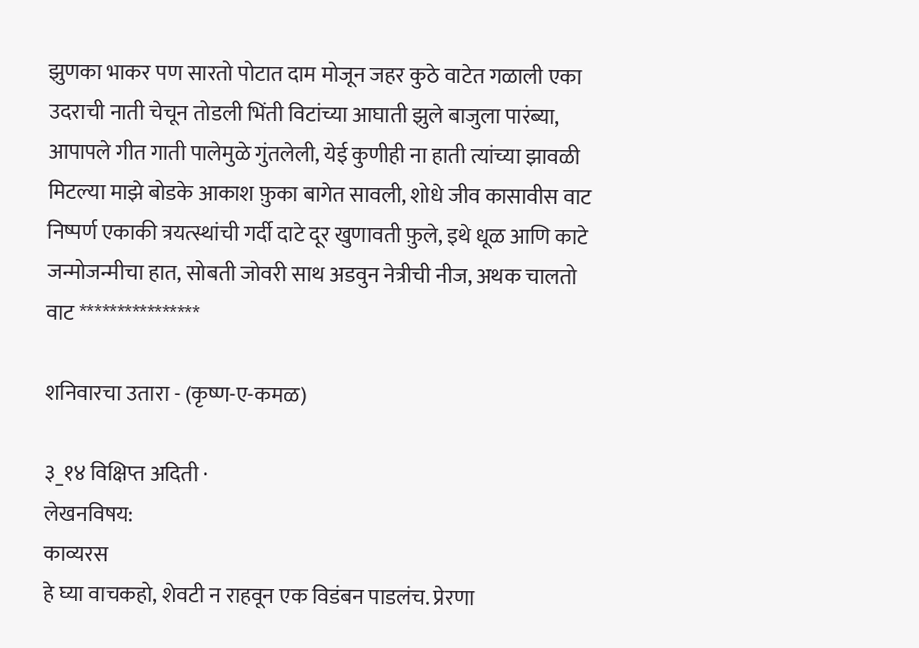झुणका भाकर पण सारतो पोटात दाम मोजून जहर कुठे वाटेत गळाली एका उदराची नाती चेचून तोडली भिंती विटांच्या आघाती झुले बाजुला पारंब्या, आपापले गीत गाती पालेमुळे गुंतलेली, येई कुणीही ना हाती त्यांच्या झावळी मिटल्या माझे बोडके आकाश फ़ुका बागेत सावली, शोधे जीव कासावीस वाट निष्पर्ण एकाकी त्रयत्स्थांची गर्दी दाटे दूर खुणावती फ़ुले, इथे धूळ आणि काटे जन्मोजन्मीचा हात, सोबती जोवरी साथ अडवुन नेत्रीची नीज, अथक चालतो वाट ****************

शनिवारचा उतारा - (कृष्ण-ए-कमळ)

३_१४ विक्षिप्त अदिती ·
लेखनविषय:
काव्यरस
हे घ्या वाचकहो, शेवटी न राहवून एक विडंबन पाडलंच. प्रेरणा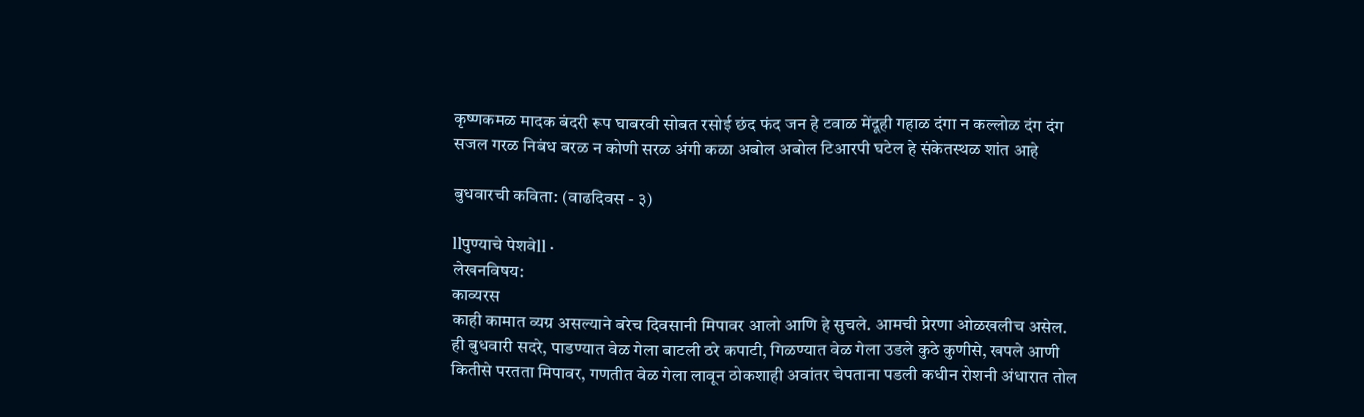कृष्णकमळ मादक बंदरी रूप घाबरवी सोबत रसोई छंद फंद जन हे टवाळ मेंदूही गहाळ दंगा न कल्लोळ दंग दंग सजल गरळ निबंध बरळ न कोणी सरळ अंगी कळा अबोल अबोल टिआरपी घटेल हे संकेतस्थळ शांत आहे

बुधवारची कविता: (वाढदिवस - ३)

llपुण्याचे पेशवेll ·
लेखनविषय:
काव्यरस
काही कामात व्यग्र असल्याने बरेच दिवसानी मिपावर आलो आणि हे सुचले. आमची प्रेरणा ओळखलीच असेल. ही बुधवारी सदरे, पाडण्यात वेळ गेला बाटली ठरे कपाटी, गिळण्यात वेळ गेला उडले कुठे कुणीसे, खपले आणी कितीसे परतता मिपावर, गणतीत वेळ गेला लावून ठोकशाही अवांतर चेपताना पडली कधीन रोशनी अंधारात तोल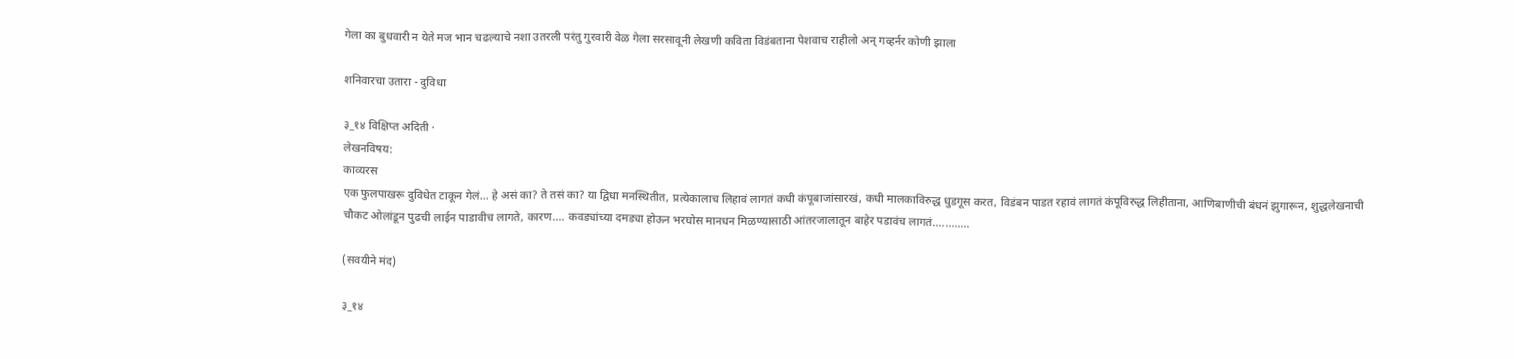गेला का बुधवारी न येते मज भान चढल्याचे नशा उतरली परंतु गुरवारी वेळ गेला सरसावूनी लेखणी कविता विडंबताना पेशवाच राहीलो अन् गव्हर्नर कोणी झाला

शनिवारचा उतारा - दुविधा

३_१४ विक्षिप्त अदिती ·
लेखनविषय:
काव्यरस
एक फुलपाखरू दुविधेत टाकून गेलं... हे असं का? ते तसं का? या द्विधा मनस्थितीत, प्रत्येकालाच लिहावं लागतं कधी कंपूबाजांसारखं, कधी मालकाविरुद्ध धुडगूस करत, विडंबन पाडत रहावं लागतं कंपूविरुद्ध लिहीताना, आणिबाणीची बंधनं झुगारून, शुद्धलेखनाची चौकट ओलांडून पुढची लाईन पाडावीच लागते, कारण.... कवड्यांच्या दमड्या होऊन भरघोस मानधन मिळण्यासाठी आंतरजालातून बाहेर पडावंच लागतं............

(सवयीने मंद)

३_१४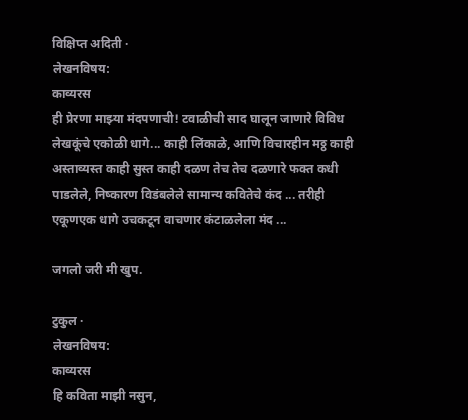विक्षिप्त अदिती ·
लेखनविषय:
काव्यरस
ही प्रेरणा माझ्या मंदपणाची! टवाळीची साद घालून जाणारे विविध लेखकूंचे एकोळी धागे... काही लिंकाळे, आणि विचारहीन मठ्ठ काही अस्ताव्यस्त काही सुस्त काही दळण तेच तेच दळणारे फक्त कधी पाडलेले, निष्कारण विडंबलेले सामान्य कवितेचे कंद ... तरीही एकूणएक धागे उचकटून वाचणार कंटाळलेला मंद ...

जगलो जरी मी खुप.

टुकुल ·
लेखनविषय:
काव्यरस
हि कविता माझी नसुन,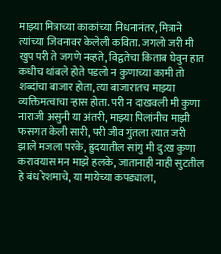माझ्या मित्राच्या काकांच्या निधनानंतर, मित्राने त्यांच्या जिवनावर केलेली कविता. जगलो जरी मी खुप परी ते जगणे नव्हते, विद्वतेचा किताब घेवुन हात कधीच थांबले होते पडलो न कुणाच्या कामी तो शब्दांचा बाजार होता, त्या बाजारातच माझ्या व्यक्तिमत्वाचा र्‍हास होता. परी न दाखवली मी कुणा नाराजी असुनी या अंतरी, माझ्या पिलांनीच माझी फसगत केली सारी, परी जीव गुंतला त्यात जरी झाले मजला परके, ह्रुदयातील सांगु मी दु:ख कुणा करावयास मन माझे हलके, जातानाही नाही सुटतील हे बंध रेशमाचे, या मायेच्या कपड्याला,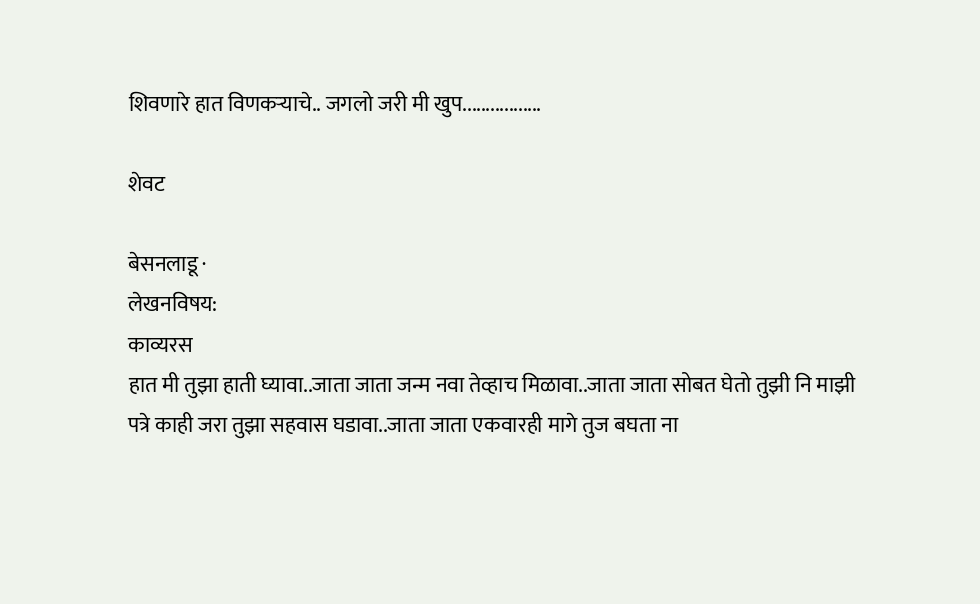शिवणारे हात विणकर्‍याचे.. जगलो जरी मी खुप.................

शेवट

बेसनलाडू ·
लेखनविषय:
काव्यरस
हात मी तुझा हाती घ्यावा..जाता जाता जन्म नवा तेव्हाच मिळावा..जाता जाता सोबत घेतो तुझी नि माझी पत्रे काही जरा तुझा सहवास घडावा..जाता जाता एकवारही मागे तुज बघता ना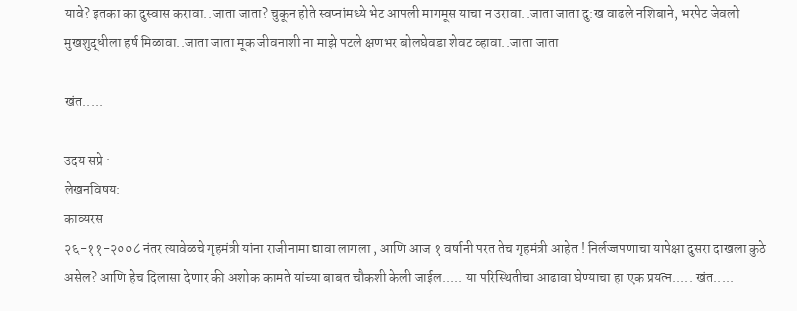यावे? इतका का दुस्वास करावा..जाता जाता? चुकून होते स्वप्नांमध्ये भेट आपली मागमूस याचा न उरावा..जाता जाता दु:ख वाढले नशिबाने, भरपेट जेवलो मुखशुद्धीला हर्ष मिळावा..जाता जाता मूक जीवनाशी ना माझे पटले क्षणभर बोलघेवडा शेवट व्हावा..जाता जाता

खंत.....

उदय सप्रे ·
लेखनविषय:
काव्यरस
२६-११-२००८ नंतर त्यावेळचे गृहमंत्री यांना राजीनामा द्यावा लागला , आणि आज १ वर्षानी परत तेच गृहमंत्री आहेत ! निर्लज्जपणाचा यापेक्षा दुसरा दाखला कुठे असेल? आणि हेच दिलासा देणार की अशोक कामते यांच्या बाबत चौकशी केली जाईल..... या परिस्थितीचा आढावा घेण्याचा हा एक प्रयत्न..... खंत.....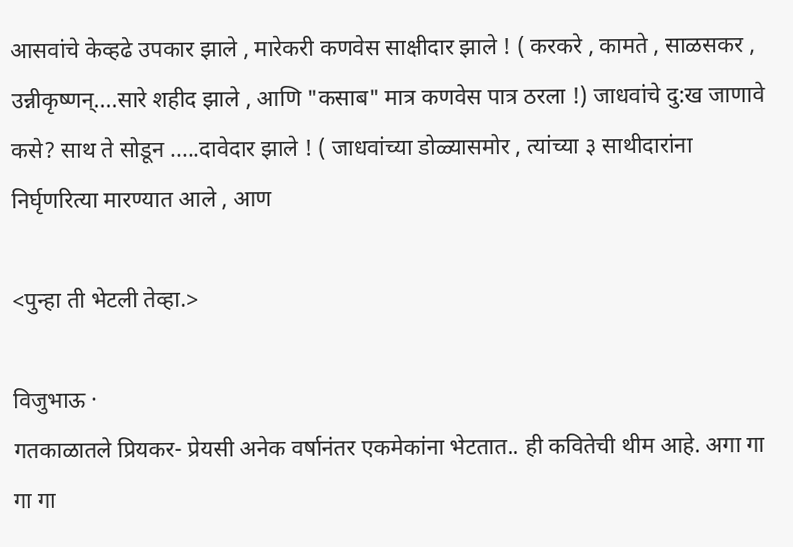आसवांचे केव्हढे उपकार झाले , मारेकरी कणवेस साक्षीदार झाले ! ( करकरे , कामते , साळसकर , उन्नीकृष्णन्....सारे शहीद झाले , आणि "कसाब" मात्र कणवेस पात्र ठरला !) जाधवांचे दु:ख जाणावे कसे? साथ ते सोडून .....दावेदार झाले ! ( जाधवांच्या डोळ्यासमोर , त्यांच्या ३ साथीदारांना निर्घृणरित्या मारण्यात आले , आण

<पुन्हा ती भेटली तेव्हा.>

विजुभाऊ ·
गतकाळातले प्रियकर- प्रेयसी अनेक वर्षानंतर एकमेकांना भेटतात.. ही कवितेची थीम आहे. अगा गा गा गा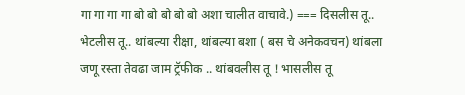गा गा गा गा बो बो बो बो बो अशा चालीत वाचावे.) === दिसलीस तू.. भेटलीस तू.. थांबल्या रीक्षा, थांबल्या बशा ( बस चे अनेकवचन) थांबला जणू रस्ता तेवढा जाम ट्रॅफीक .. थांबवलीस तू ! भासलीस तू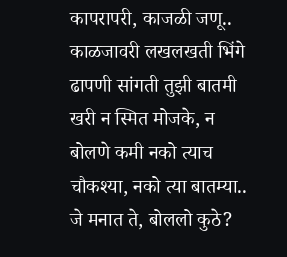कापरापरी, काजळी जणू.. काळजावरी लखलखती भिंगे ढापणी सांगती तुझी बातमी खरी न स्मित मोजके, न बोलणे कमी नको त्याच चौकश्या, नको त्या बातम्या.. जे मनात ते, बोललो कुठे?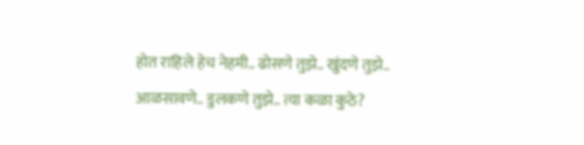होत राहिले हेच नेहमी.. ढोसणे तुझे.. खुंदणे तुझे.. आळसावणे.. डुलकणे तुझे.. त्या कळा कुठे?